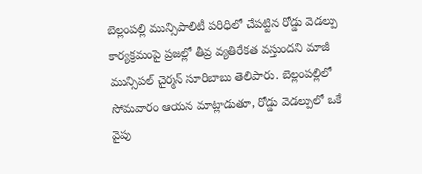బెల్లంపల్లి మున్సిపాలిటీ పరిధిలో చేపట్టిన రోడ్డు వెడల్పు కార్యక్రమంపై ప్రజల్లో తీవ్ర వ్యతిరేకత వస్తుందని మాజీ మున్సిపల్ చైర్మన్ సూరిబాబు తెలిపారు. బెల్లంపల్లిలో సోమవారం ఆయన మాట్లాడుతూ, రోడ్డు వెడల్పులో ఒకే వైపు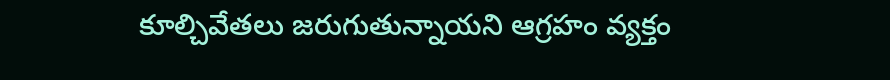కూల్చివేతలు జరుగుతున్నాయని ఆగ్రహం వ్యక్తం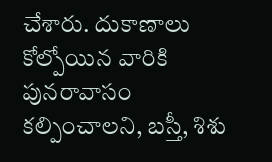చేశారు. దుకాణాలు కోల్పోయిన వారికి పునరావాసం కల్పించాలని, బస్తీ, శిశు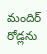మందిర్ రోడ్లను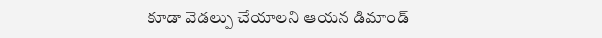కూడా వెడల్పు చేయాలని ఆయన డిమాండ్